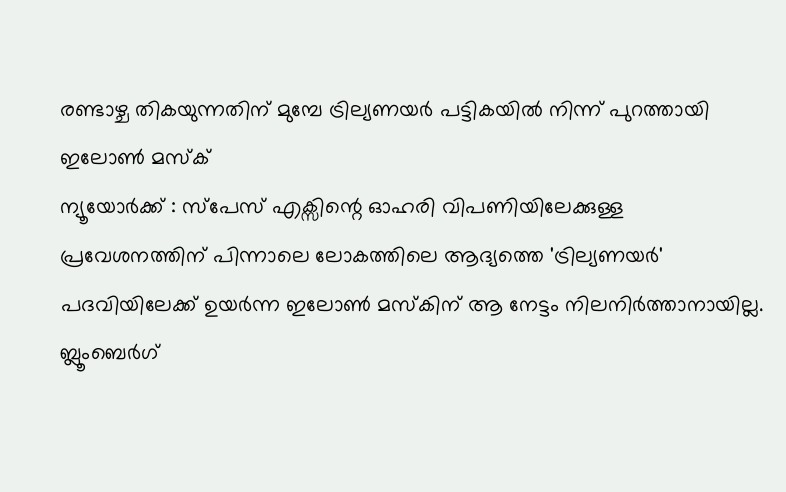രണ്ടാഴ്ച തികയുന്നതിന് മുമ്പേ ട്രില്യണയർ പട്ടികയിൽ നിന്ന് പുറത്തായി ഇലോൺ മസ്ക്
ന്യൂയോർക്ക് : സ്പേസ് എക്സിന്റെ ഓഹരി വിപണിയിലേക്കുള്ള പ്രവേശനത്തിന് പിന്നാലെ ലോകത്തിലെ ആദ്യത്തെ 'ട്രില്യണയർ' പദവിയിലേക്ക് ഉയർന്ന ഇലോൺ മസ്കിന് ആ നേട്ടം നിലനിർത്താനായില്ല. ബ്ലൂംബെർഗ്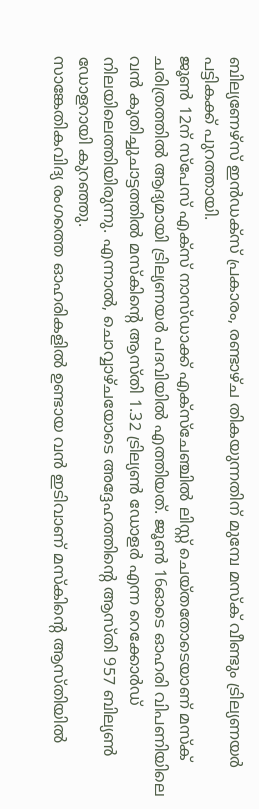ബില്യണേഴ്സ് ഇൻഡക്സ് പ്രകാരം, രണ്ടാഴ്ച തികയുന്നതിന് മുമ്പേ മസ്ക് വീണ്ടും ട്രില്യണയർ പട്ടികക്ക് പുറത്തായി.
ജൂൺ 12ന് സ്പേസ് എക്സ് നാസ്ഡാക്ക് എക്സ്ചേഞ്ചിൽ ലിസ്റ്റ് ചെയ്തതോടെയാണ് മസ്ക് ചരിത്രത്തിൽ ആദ്യമായി ട്രില്യണയർ പദവിയിൽ എത്തിയത്. ജൂൺ 16ഓടെ ഓഹരി വിപണിയിലെ വൻ കുതിച്ചുചാട്ടത്തിൽ മസ്കിന്റെ ആസ്തി 1.32 ട്രില്യൺ ഡോളർ എന്ന റെക്കോർഡ് നിലയിലെത്തിയിരുന്നു. എന്നാൽ, ചൊവ്വാഴ്ചയോടെ അദ്ദേഹത്തിന്റെ ആസ്തി 957 ബില്യൺ ഡോളറായി കുറഞ്ഞു.
സാങ്കേതികവിദ്യ രംഗത്തെ ഓഹരികളിൽ ഉണ്ടായ വൻ ഇടിവാണ് മസ്കിന്റെ ആസ്തിയിൽ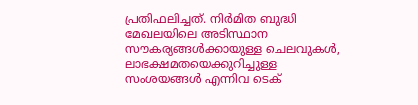പ്രതിഫലിച്ചത്. നിർമിത ബുദ്ധി മേഖലയിലെ അടിസ്ഥാന സൗകര്യങ്ങൾക്കായുള്ള ചെലവുകൾ, ലാഭക്ഷമതയെക്കുറിച്ചുള്ള സംശയങ്ങൾ എന്നിവ ടെക്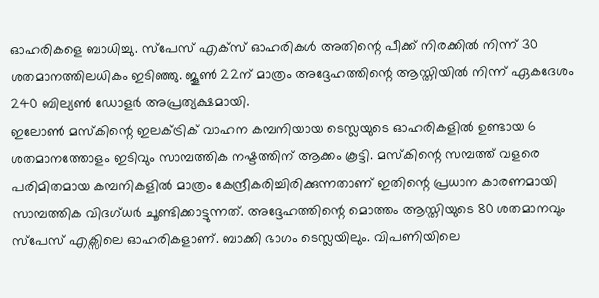ഓഹരികളെ ബാധിച്ചു. സ്പേസ് എക്സ് ഓഹരികൾ അതിന്റെ പീക്ക് നിരക്കിൽ നിന്ന് 30 ശതമാനത്തിലധികം ഇടിഞ്ഞു. ജൂൺ 22ന് മാത്രം അദ്ദേഹത്തിന്റെ ആസ്തിയിൽ നിന്ന് ഏകദേശം 240 ബില്യൺ ഡോളർ അപ്രത്യക്ഷമായി.
ഇലോൺ മസ്കിന്റെ ഇലക്ട്രിക് വാഹന കമ്പനിയായ ടെസ്ലയുടെ ഓഹരികളിൽ ഉണ്ടായ 6 ശതമാനത്തോളം ഇടിവും സാമ്പത്തിക നഷ്ടത്തിന് ആക്കം കൂട്ടി. മസ്കിന്റെ സമ്പത്ത് വളരെ പരിമിതമായ കമ്പനികളിൽ മാത്രം കേന്ദ്രീകരിച്ചിരിക്കുന്നതാണ് ഇതിന്റെ പ്രധാന കാരണമായി സാമ്പത്തിക വിദഗ്ധർ ചൂണ്ടിക്കാട്ടുന്നത്. അദ്ദേഹത്തിന്റെ മൊത്തം ആസ്തിയുടെ 80 ശതമാനവും സ്പേസ് എക്സിലെ ഓഹരികളാണ്. ബാക്കി ഭാഗം ടെസ്ലയിലും. വിപണിയിലെ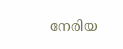നേരിയ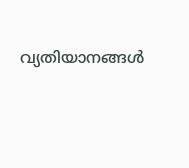വ്യതിയാനങ്ങൾ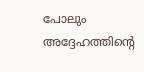പോലും അദ്ദേഹത്തിന്റെ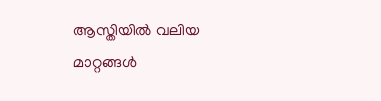ആസ്തിയിൽ വലിയ മാറ്റങ്ങൾ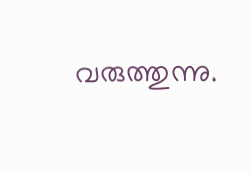വരുത്തുന്നു.